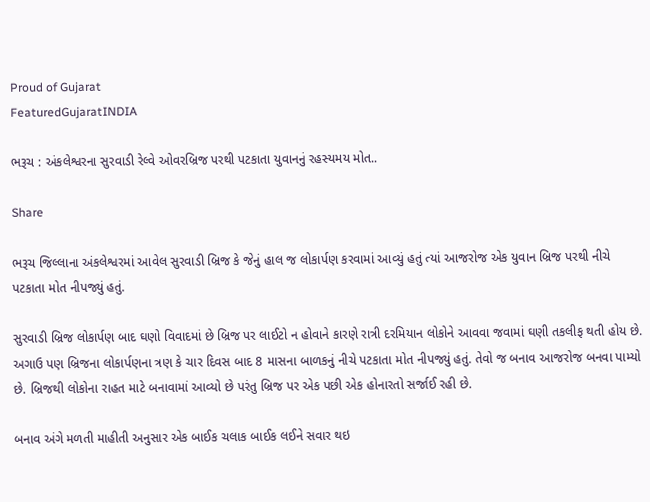Proud of Gujarat
FeaturedGujaratINDIA

ભરૂચ : અંકલેશ્વરના સુરવાડી રેલ્વે ઓવરબ્રિજ પરથી પટકાતા યુવાનનું રહસ્યમય મોત..

Share

ભરૂચ જિલ્લાના અંકલેશ્વરમાં આવેલ સુરવાડી બ્રિજ કે જેનું હાલ જ લોકાર્પણ કરવામાં આવ્યું હતું ત્યાં આજરોજ એક યુવાન બ્રિજ પરથી નીચે પટકાતા મોત નીપજ્યું હતું.

સુરવાડી બ્રિજ લોકાર્પણ બાદ ઘણો વિવાદમાં છે બ્રિજ પર લાઈટો ન હોવાને કારણે રાત્રી દરમિયાન લોકોને આવવા જવામાં ઘણી તકલીફ થતી હોય છે. અગાઉ પણ બ્રિજના લોકાર્પણના ત્રણ કે ચાર દિવસ બાદ 8 માસના બાળકનું નીચે પટકાતા મોત નીપજ્યું હતું. તેવો જ બનાવ આજરોજ બનવા પામ્યો છે. બ્રિજથી લોકોના રાહત માટે બનાવામાં આવ્યો છે પરંતુ બ્રિજ પર એક પછી એક હોનારતો સર્જાઈ રહી છે.

બનાવ અંગે મળતી માહીતી અનુસાર એક બાઈક ચલાક બાઈક લઈને સવાર થઇ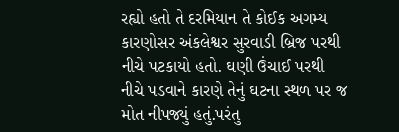રહ્યો હતો તે દરમિયાન તે કોઈક અગમ્ય કારણોસર અંકલેશ્વર સુરવાડી બ્રિજ પરથી નીચે પટકાયો હતો. ઘણી ઉંચાઈ પરથી નીચે પડવાને કારણે તેનું ઘટના સ્થળ પર જ મોત નીપજ્યું હતું.પરંતુ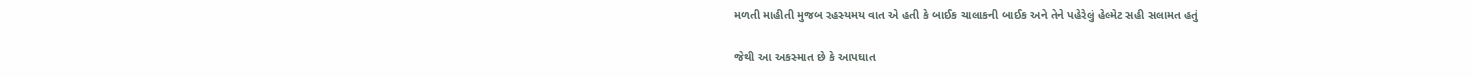મળતી માહીતી મુજબ રહસ્યમય વાત એ હતી કે બાઈક ચાલાકની બાઈક અને તેને પહેરેલું હેલ્મેટ સહી સલામત હતું

જેથી આ અકસ્માત છે કે આપઘાત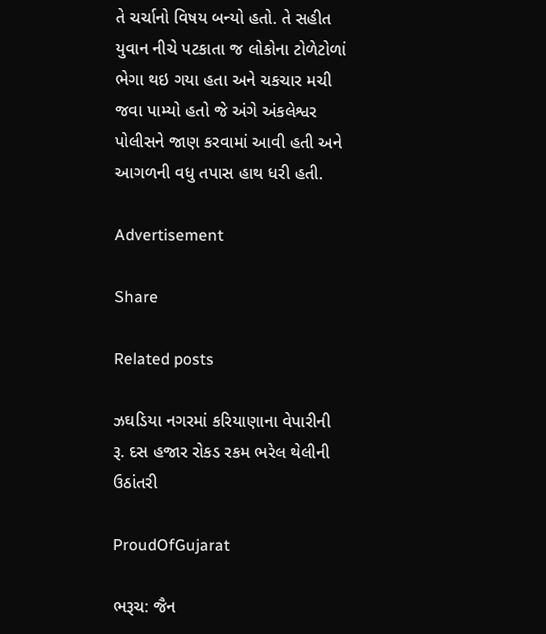તે ચર્ચાનો વિષય બન્યો હતો. તે સહીત યુવાન નીચે પટકાતા જ લોકોના ટોળેટોળાં ભેગા થઇ ગયા હતા અને ચકચાર મચી જવા પામ્યો હતો જે અંગે અંકલેશ્વર પોલીસને જાણ કરવામાં આવી હતી અને આગળની વધુ તપાસ હાથ ધરી હતી.

Advertisement

Share

Related posts

ઝઘડિયા નગરમાં કરિયાણાના વેપારીની રૂ. દસ હજાર રોકડ રકમ ભરેલ થેલીની ઉઠાંતરી

ProudOfGujarat

ભરૂચ: જૈન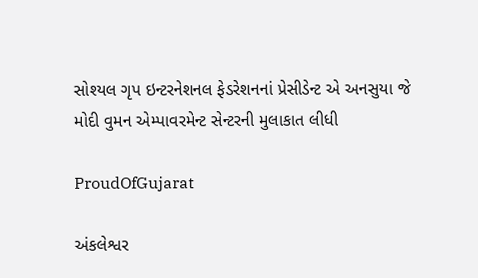સોશ્યલ ગૃપ ઇન્ટરનેશનલ ફેડરેશનનાં પ્રેસીડેન્ટ એ અનસુયા જે મોદી વુમન એમ્પાવરમેન્ટ સેન્ટરની મુલાકાત લીધી

ProudOfGujarat

અંકલેશ્વર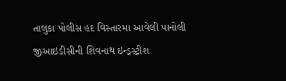તાલુકા પોલીસ હદ વિસ્તારમા આવેલી પાનોલી જીઆઇડીસીની શિવનાથ ઇન્ડ્રસ્ટ્રીશ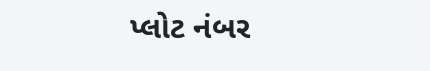પ્લોટ નંબર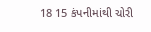18 15 કંપનીમાંથી ચોરી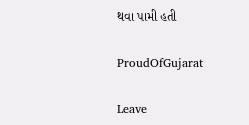થવા પામી હતી

ProudOfGujarat

Leave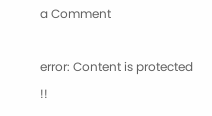a Comment

error: Content is protected !!